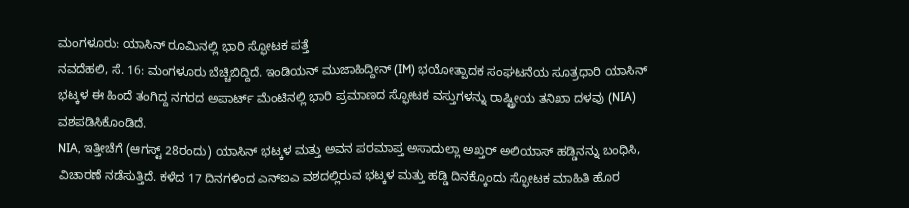ಮಂಗಳೂರು: ಯಾಸಿನ್ ರೂಮಿನಲ್ಲಿ ಭಾರಿ ಸ್ಫೋಟಕ ಪತ್ತೆ
ನವದೆಹಲಿ, ಸೆ. 16: ಮಂಗಳೂರು ಬೆಚ್ಚಿಬಿದ್ದಿದೆ. ಇಂಡಿಯನ್ ಮುಜಾಹಿದ್ದೀನ್ (IM) ಭಯೋತ್ಪಾದಕ ಸಂಘಟನೆಯ ಸೂತ್ರಧಾರಿ ಯಾಸಿನ್ ಭಟ್ಕಳ ಈ ಹಿಂದೆ ತಂಗಿದ್ದ ನಗರದ ಅಪಾರ್ಟ್ ಮೆಂಟಿನಲ್ಲಿ ಭಾರಿ ಪ್ರಮಾಣದ ಸ್ಫೋಟಕ ವಸ್ತುಗಳನ್ನು ರಾಷ್ಟ್ರೀಯ ತನಿಖಾ ದಳವು (NIA) ವಶಪಡಿಸಿಕೊಂಡಿದೆ.
NIA, ಇತ್ತೀಚೆಗೆ (ಆಗಸ್ಟ್ 28ರಂದು) ಯಾಸಿನ್ ಭಟ್ಕಳ ಮತ್ತು ಅವನ ಪರಮಾಪ್ತ ಅಸಾದುಲ್ಲಾ ಅಖ್ತರ್ ಅಲಿಯಾಸ್ ಹಡ್ಡಿನನ್ನು ಬಂಧಿಸಿ, ವಿಚಾರಣೆ ನಡೆಸುತ್ತಿದೆ. ಕಳೆದ 17 ದಿನಗಳಿಂದ ಎನ್ಐಎ ವಶದಲ್ಲಿರುವ ಭಟ್ಕಳ ಮತ್ತು ಹಡ್ಡಿ ದಿನಕ್ಕೊಂದು ಸ್ಫೋಟಕ ಮಾಹಿತಿ ಹೊರ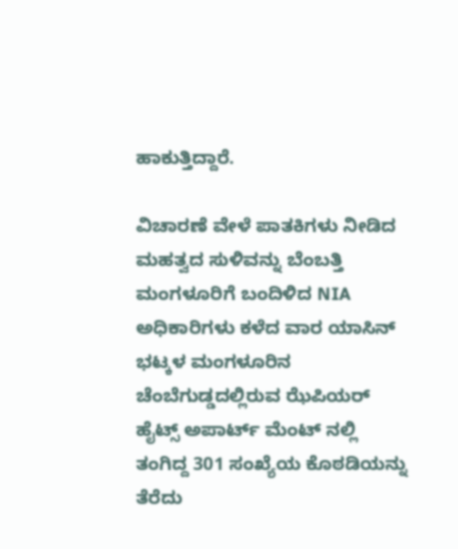ಹಾಕುತ್ತಿದ್ದಾರೆ.

ವಿಚಾರಣೆ ವೇಳೆ ಪಾತಕಿಗಳು ನೀಡಿದ ಮಹತ್ವದ ಸುಳಿವನ್ನು ಬೆಂಬತ್ತಿ ಮಂಗಳೂರಿಗೆ ಬಂದಿಳಿದ NIA ಅಧಿಕಾರಿಗಳು ಕಳೆದ ವಾರ ಯಾಸಿನ್ ಭಟ್ಕಳ ಮಂಗಳೂರಿನ ಚೆಂಬೆಗುಡ್ಡದಲ್ಲಿರುವ ಝೆಪಿಯರ್ ಹೈಟ್ಸ್ ಅಪಾರ್ಟ್ ಮೆಂಟ್ ನಲ್ಲಿ ತಂಗಿದ್ದ 301 ಸಂಖ್ಯೆಯ ಕೊಠಡಿಯನ್ನು ತೆರೆದು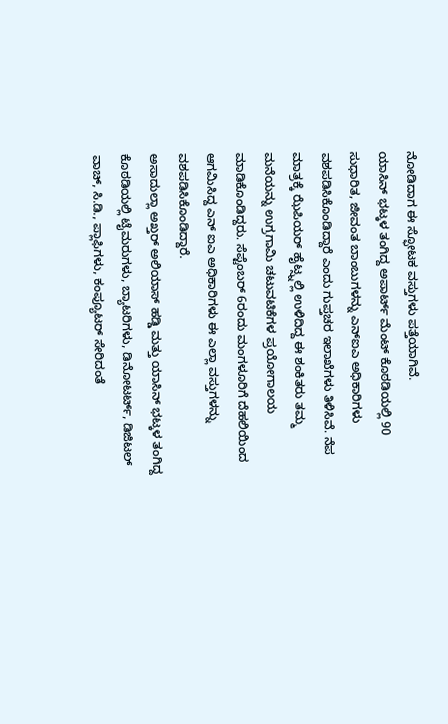ನೋಡಿದಾಗ ಈ ಸ್ಫೋಟಕ ವಸ್ತುಗಳು ಪತ್ತೆಯಾಗಿವೆ.
ಯಾಸಿನ್ ಭಟ್ಕಳ ತಂಗಿದ್ದ ಅಪಾರ್ಟ್ ಮೆಂಟ್ ಕೊಠಡಿಯಲ್ಲಿ 90 ಸುಧಾರಿತ, ಜೀವಂತ ಬಾಂಬುಗಳನ್ನು ಎನ್ಐಎ ಅಧಿಕಾರಿಗಳು ವಶಪಡಿಸಿಕೊಂಡಿದ್ದಾರೆ ಎಂದು ಗುಪ್ತಚರ ಇಲಾಖೆಗಳು ತಿಳಿಸಿವೆ. ನೆಪ ಮಾತ್ರಕ್ಕೆ ಝೆಪಿಯರ್ ಹೈಟ್ಸ್ನಲ್ಲಿ ಉಳಿದಿದ್ದ ಈ ಶಂಕಿತರು ತಮ್ಮ ಮನೆಯನ್ನು ಉಗ್ರಗಾಮಿ ಚಟುವಟಿಕೆಗಳ ಪ್ರಯೋಗಾಲಯ ಮಾಡಿಕೊಂಡಿದ್ದರು. ಸೆಪ್ಟೆಂಬರ್ 6ರಂದು ಮಂಗಳೂರಿಗೆ ದೆಹಲಿಯಿಂದ ಆಗಮಿಸಿದ್ದ ಎನ್ ಐಎ ಅಧಿಕಾರಿಗಳು ಈ ಎಲ್ಲಾ ವಸ್ತುಗಳನ್ನು ವಶಪಡಿಸಿಕೊಂಡಿದ್ದಾರೆ.
ಅಸಾದುಲ್ಲಾ ಅಖ್ತರ್ ಅಲಿಯಾಸ್ ಹಡ್ಡಿ ಮತ್ತು ಯಾಸಿನ್ ಭಟ್ಕಳ ತಂಗಿದ್ದ ಕೊಠಡಿಯಲ್ಲಿ ಟೈಮರುಗಳು, ಬ್ಯಾಟರಿಗಳು, ಡಿನೋಟರ್ಟ್, ಡಿಜಿಟಲ್ ವಾಚ್, ಸಿ.ಡಿ., ಪ್ಲಾಫಿಗಳು, ಕಂಪ್ಯೂಟರ್ ಸೇರಿದಂತೆ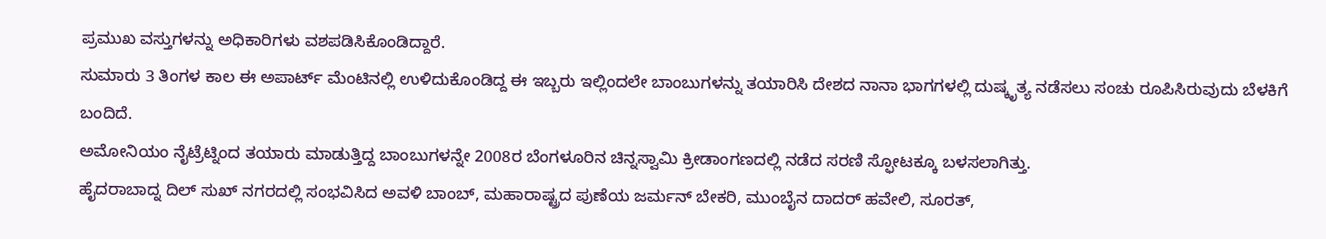ಪ್ರಮುಖ ವಸ್ತುಗಳನ್ನು ಅಧಿಕಾರಿಗಳು ವಶಪಡಿಸಿಕೊಂಡಿದ್ದಾರೆ.
ಸುಮಾರು 3 ತಿಂಗಳ ಕಾಲ ಈ ಅಪಾರ್ಟ್ ಮೆಂಟಿನಲ್ಲಿ ಉಳಿದುಕೊಂಡಿದ್ದ ಈ ಇಬ್ಬರು ಇಲ್ಲಿಂದಲೇ ಬಾಂಬುಗಳನ್ನು ತಯಾರಿಸಿ ದೇಶದ ನಾನಾ ಭಾಗಗಳಲ್ಲಿ ದುಷ್ಕೃತ್ಯ ನಡೆಸಲು ಸಂಚು ರೂಪಿಸಿರುವುದು ಬೆಳಕಿಗೆ ಬಂದಿದೆ.
ಅಮೋನಿಯಂ ನೈಟ್ರೆಟ್ನಿಂದ ತಯಾರು ಮಾಡುತ್ತಿದ್ದ ಬಾಂಬುಗಳನ್ನೇ 2008ರ ಬೆಂಗಳೂರಿನ ಚಿನ್ನಸ್ವಾಮಿ ಕ್ರೀಡಾಂಗಣದಲ್ಲಿ ನಡೆದ ಸರಣಿ ಸ್ಫೋಟಕ್ಕೂ ಬಳಸಲಾಗಿತ್ತು.
ಹೈದರಾಬಾದ್ನ ದಿಲ್ ಸುಖ್ ನಗರದಲ್ಲಿ ಸಂಭವಿಸಿದ ಅವಳಿ ಬಾಂಬ್, ಮಹಾರಾಷ್ಟ್ರದ ಪುಣೆಯ ಜರ್ಮನ್ ಬೇಕರಿ, ಮುಂಬೈನ ದಾದರ್ ಹವೇಲಿ, ಸೂರತ್,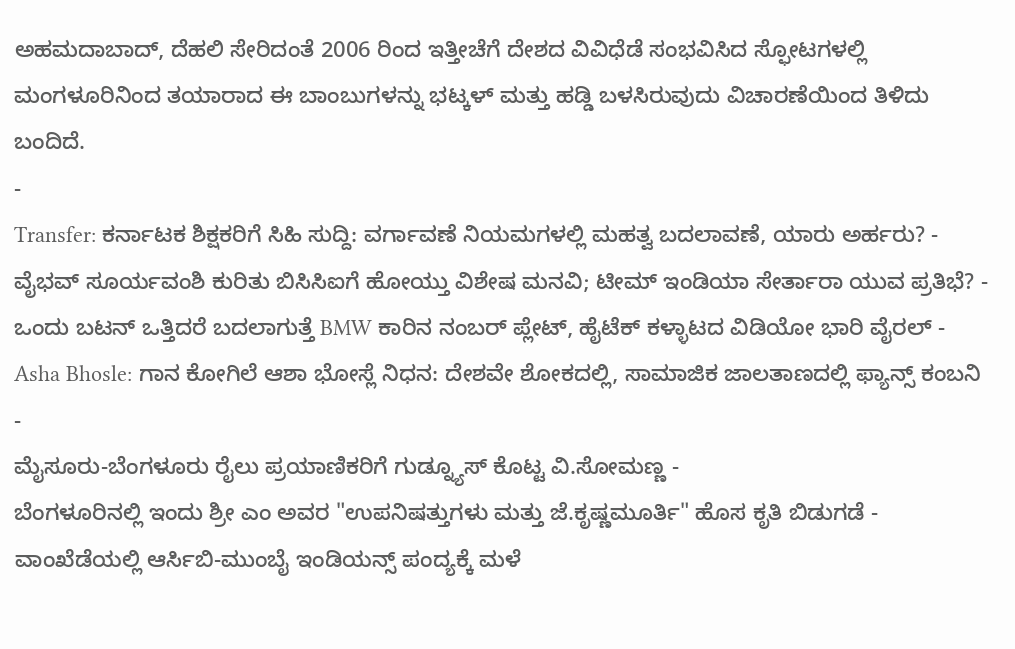ಅಹಮದಾಬಾದ್, ದೆಹಲಿ ಸೇರಿದಂತೆ 2006 ರಿಂದ ಇತ್ತೀಚೆಗೆ ದೇಶದ ವಿವಿಧೆಡೆ ಸಂಭವಿಸಿದ ಸ್ಫೋಟಗಳಲ್ಲಿ ಮಂಗಳೂರಿನಿಂದ ತಯಾರಾದ ಈ ಬಾಂಬುಗಳನ್ನು ಭಟ್ಕಳ್ ಮತ್ತು ಹಡ್ಡಿ ಬಳಸಿರುವುದು ವಿಚಾರಣೆಯಿಂದ ತಿಳಿದು ಬಂದಿದೆ.
-
Transfer: ಕರ್ನಾಟಕ ಶಿಕ್ಷಕರಿಗೆ ಸಿಹಿ ಸುದ್ದಿ: ವರ್ಗಾವಣೆ ನಿಯಮಗಳಲ್ಲಿ ಮಹತ್ವ ಬದಲಾವಣೆ, ಯಾರು ಅರ್ಹರು? -
ವೈಭವ್ ಸೂರ್ಯವಂಶಿ ಕುರಿತು ಬಿಸಿಸಿಐಗೆ ಹೋಯ್ತು ವಿಶೇಷ ಮನವಿ; ಟೀಮ್ ಇಂಡಿಯಾ ಸೇರ್ತಾರಾ ಯುವ ಪ್ರತಿಭೆ? -
ಒಂದು ಬಟನ್ ಒತ್ತಿದರೆ ಬದಲಾಗುತ್ತೆ BMW ಕಾರಿನ ನಂಬರ್ ಪ್ಲೇಟ್, ಹೈಟೆಕ್ ಕಳ್ಳಾಟದ ವಿಡಿಯೋ ಭಾರಿ ವೈರಲ್ -
Asha Bhosle: ಗಾನ ಕೋಗಿಲೆ ಆಶಾ ಭೋಸ್ಲೆ ನಿಧನ: ದೇಶವೇ ಶೋಕದಲ್ಲಿ, ಸಾಮಾಜಿಕ ಜಾಲತಾಣದಲ್ಲಿ ಫ್ಯಾನ್ಸ್ ಕಂಬನಿ -
ಮೈಸೂರು-ಬೆಂಗಳೂರು ರೈಲು ಪ್ರಯಾಣಿಕರಿಗೆ ಗುಡ್ನ್ಯೂಸ್ ಕೊಟ್ಟ ವಿ.ಸೋಮಣ್ಣ -
ಬೆಂಗಳೂರಿನಲ್ಲಿ ಇಂದು ಶ್ರೀ ಎಂ ಅವರ "ಉಪನಿಷತ್ತುಗಳು ಮತ್ತು ಜೆ.ಕೃಷ್ಣಮೂರ್ತಿ" ಹೊಸ ಕೃತಿ ಬಿಡುಗಡೆ -
ವಾಂಖೆಡೆಯಲ್ಲಿ ಆರ್ಸಿಬಿ-ಮುಂಬೈ ಇಂಡಿಯನ್ಸ್ ಪಂದ್ಯಕ್ಕೆ ಮಳೆ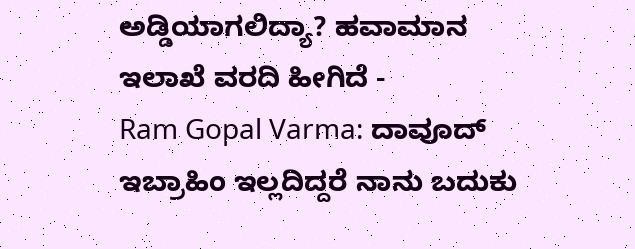ಅಡ್ಡಿಯಾಗಲಿದ್ಯಾ? ಹವಾಮಾನ ಇಲಾಖೆ ವರದಿ ಹೀಗಿದೆ -
Ram Gopal Varma: ದಾವೂದ್ ಇಬ್ರಾಹಿಂ ಇಲ್ಲದಿದ್ದರೆ ನಾನು ಬದುಕು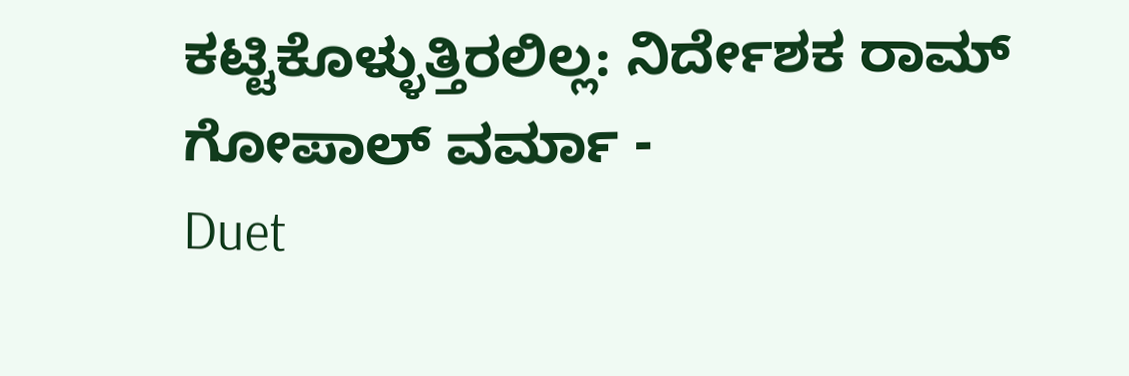ಕಟ್ಟಿಕೊಳ್ಳುತ್ತಿರಲಿಲ್ಲ: ನಿರ್ದೇಶಕ ರಾಮ್ ಗೋಪಾಲ್ ವರ್ಮಾ -
Duet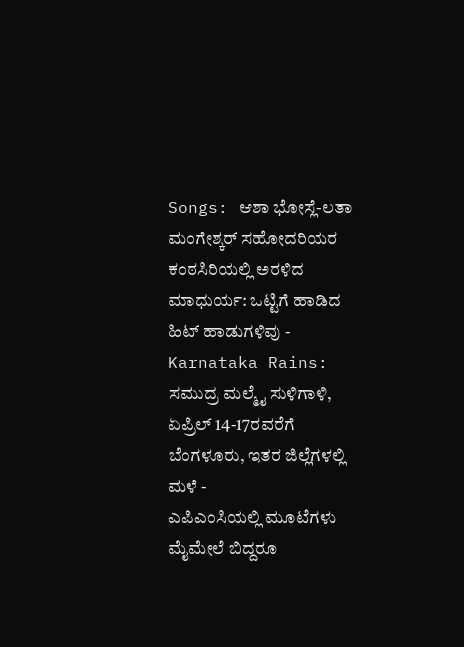Songs: ಆಶಾ ಭೋಸ್ಲೆ-ಲತಾ ಮಂಗೇಶ್ಕರ್ ಸಹೋದರಿಯರ ಕಂಠಸಿರಿಯಲ್ಲಿ ಅರಳಿದ ಮಾಧುರ್ಯ: ಒಟ್ಟಿಗೆ ಹಾಡಿದ ಹಿಟ್ ಹಾಡುಗಳಿವು -
Karnataka Rains: ಸಮುದ್ರ ಮಲ್ಮೈ ಸುಳಿಗಾಳಿ, ಏಪ್ರಿಲ್ 14-17ರವರೆಗೆ ಬೆಂಗಳೂರು, ಇತರ ಜಿಲ್ಲೆಗಳಲ್ಲಿ ಮಳೆ -
ಎಪಿಎಂಸಿಯಲ್ಲಿ ಮೂಟೆಗಳು ಮೈಮೇಲೆ ಬಿದ್ದರೂ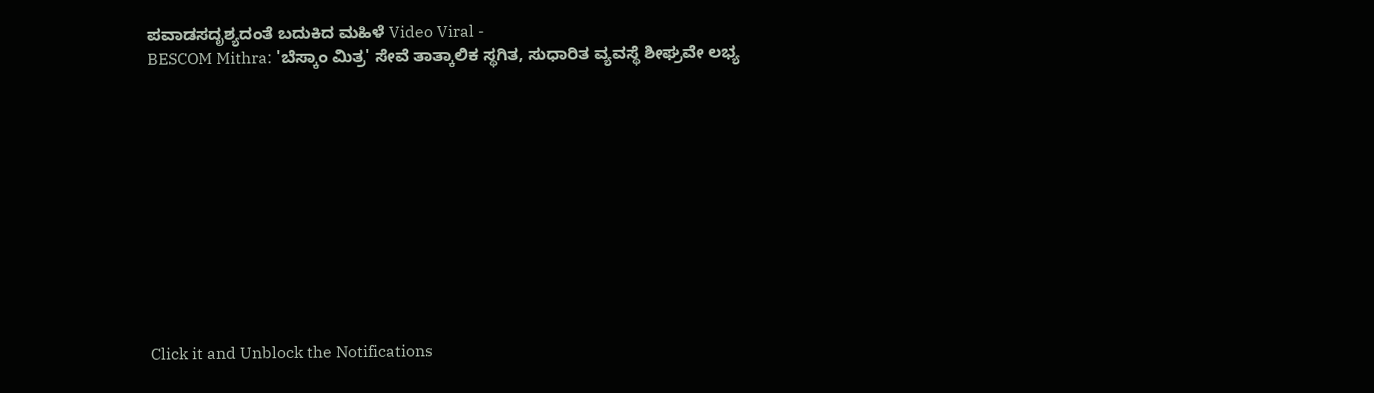ಪವಾಡಸದೃಶ್ಯದಂತೆ ಬದುಕಿದ ಮಹಿಳೆ Video Viral -
BESCOM Mithra: 'ಬೆಸ್ಕಾಂ ಮಿತ್ರ' ಸೇವೆ ತಾತ್ಕಾಲಿಕ ಸ್ಥಗಿತ, ಸುಧಾರಿತ ವ್ಯವಸ್ಥೆ ಶೀಘ್ರವೇ ಲಭ್ಯ











Click it and Unblock the Notifications